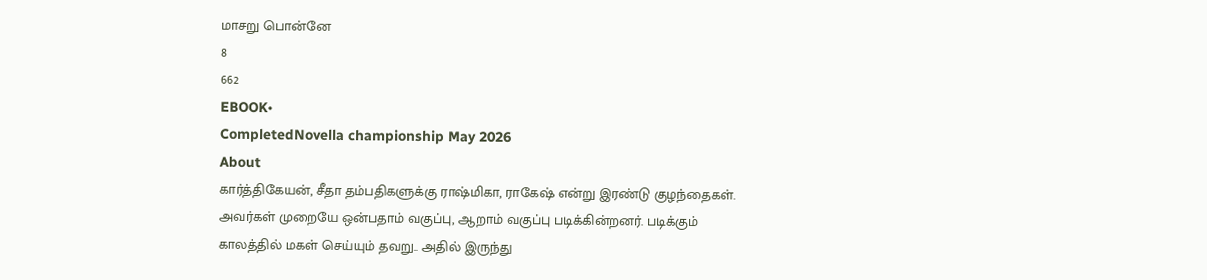மாசறு பொன்னே
8
662
EBOOK•
CompletedNovella championship May 2026
About
கார்த்திகேயன், சீதா தம்பதிகளுக்கு ராஷ்மிகா, ராகேஷ் என்று இரண்டு குழந்தைகள். அவர்கள் முறையே ஒன்பதாம் வகுப்பு, ஆறாம் வகுப்பு படிக்கின்றனர். படிக்கும் காலத்தில் மகள் செய்யும் தவறு.. அதில் இருந்து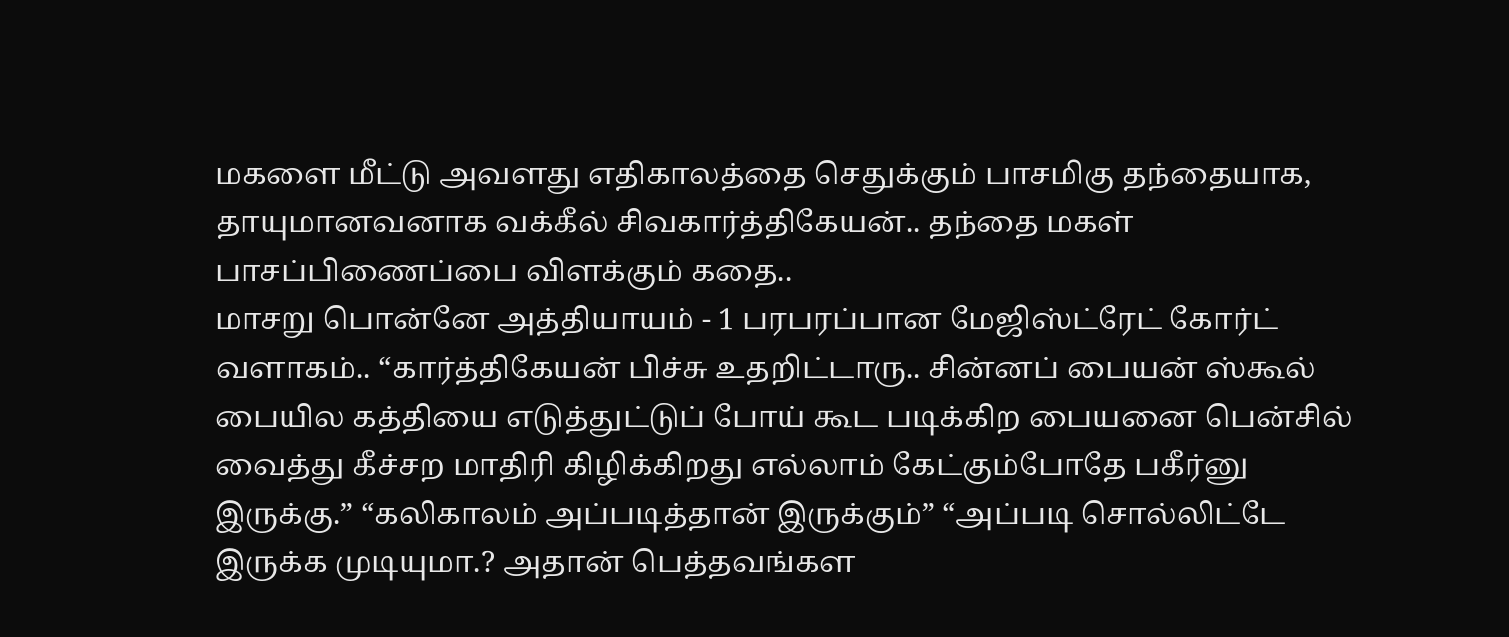மகளை மீட்டு அவளது எதிகாலத்தை செதுக்கும் பாசமிகு தந்தையாக, தாயுமானவனாக வக்கீல் சிவகார்த்திகேயன்.. தந்தை மகள் பாசப்பிணைப்பை விளக்கும் கதை..
மாசறு பொன்னே அத்தியாயம் - 1 பரபரப்பான மேஜிஸ்ட்ரேட் கோர்ட் வளாகம்.. “கார்த்திகேயன் பிச்சு உதறிட்டாரு.. சின்னப் பையன் ஸ்கூல் பையில கத்தியை எடுத்துட்டுப் போய் கூட படிக்கிற பையனை பென்சில் வைத்து கீச்சற மாதிரி கிழிக்கிறது எல்லாம் கேட்கும்போதே பகீர்னு இருக்கு.” “கலிகாலம் அப்படித்தான் இருக்கும்” “அப்படி சொல்லிட்டே இருக்க முடியுமா.? அதான் பெத்தவங்கள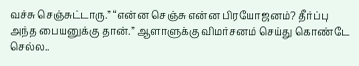வச்சு செஞ்சுட்டாரு.” “என்ன செஞ்சு என்ன பிரயோஜனம்? தீர்ப்பு அந்த பையனுக்கு தான்.” ஆளாளுக்கு விமர்சனம் செய்து கொண்டே செல்ல..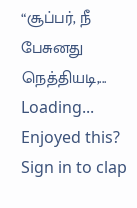“சூப்பர், நீ பேசுனது நெத்தியடி,...
Loading...
Enjoyed this?
Sign in to clap